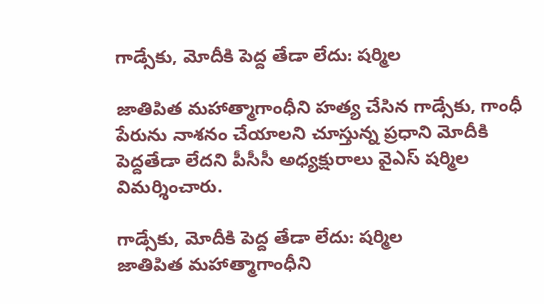గాడ్సేకు, మోదీకి పెద్ద తేడా లేదు: షర్మిల

జాతిపిత మహాత్మాగాంధీని హత్య చేసిన గాడ్సేకు, గాంధీ పేరును నాశనం చేయాలని చూస్తున్న ప్రధాని మోదీకి పెద్దతేడా లేదని పీసీసీ అధ్యక్షురాలు వైఎస్‌ షర్మిల విమర్శించారు.

గాడ్సేకు, మోదీకి పెద్ద తేడా లేదు: షర్మిల
జాతిపిత మహాత్మాగాంధీని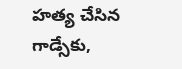హత్య చేసిన గాడ్సేకు,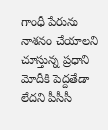గాంధీ పేరును నాశనం చేయాలని చూస్తున్న ప్రధాని మోదీకి పెద్దతేడా లేదని పీసీసీ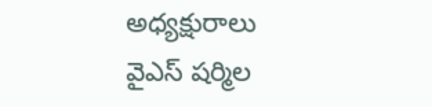అధ్యక్షురాలు వైఎస్‌ షర్మిల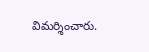విమర్శించారు.